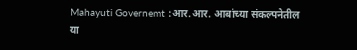Mahayuti Governemt :आर.आर. आबांच्या संकल्पनेतील या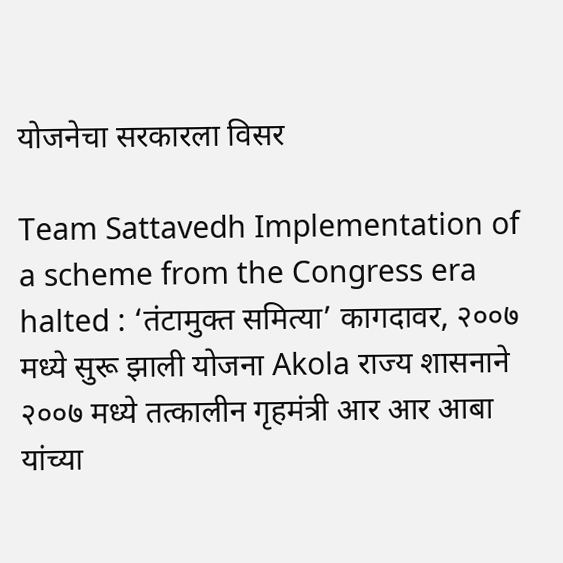योजनेचा सरकारला विसर

Team Sattavedh Implementation of a scheme from the Congress era halted : ‘तंटामुक्त समित्या’ कागदावर, २००७ मध्ये सुरू झाली योजना Akola राज्य शासनाने २००७ मध्ये तत्कालीन गृहमंत्री आर आर आबा यांच्या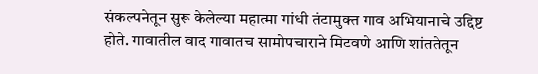संकल्पनेतून सुरू केलेल्या महात्मा गांधी तंटामुक्त गाव अभियानाचे उद्दिष्ट होते. गावातील वाद गावातच सामोपचाराने मिटवणे आणि शांततेतून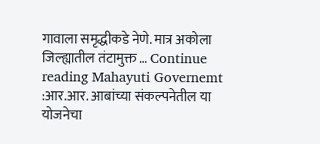गावाला समृद्धीकडे नेणे. मात्र अकोला जिल्ह्यातील तंटामुक्त … Continue reading Mahayuti Governemt :आर.आर. आबांच्या संकल्पनेतील या योजनेचा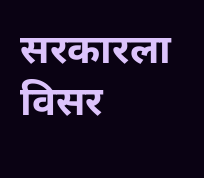सरकारला विसर